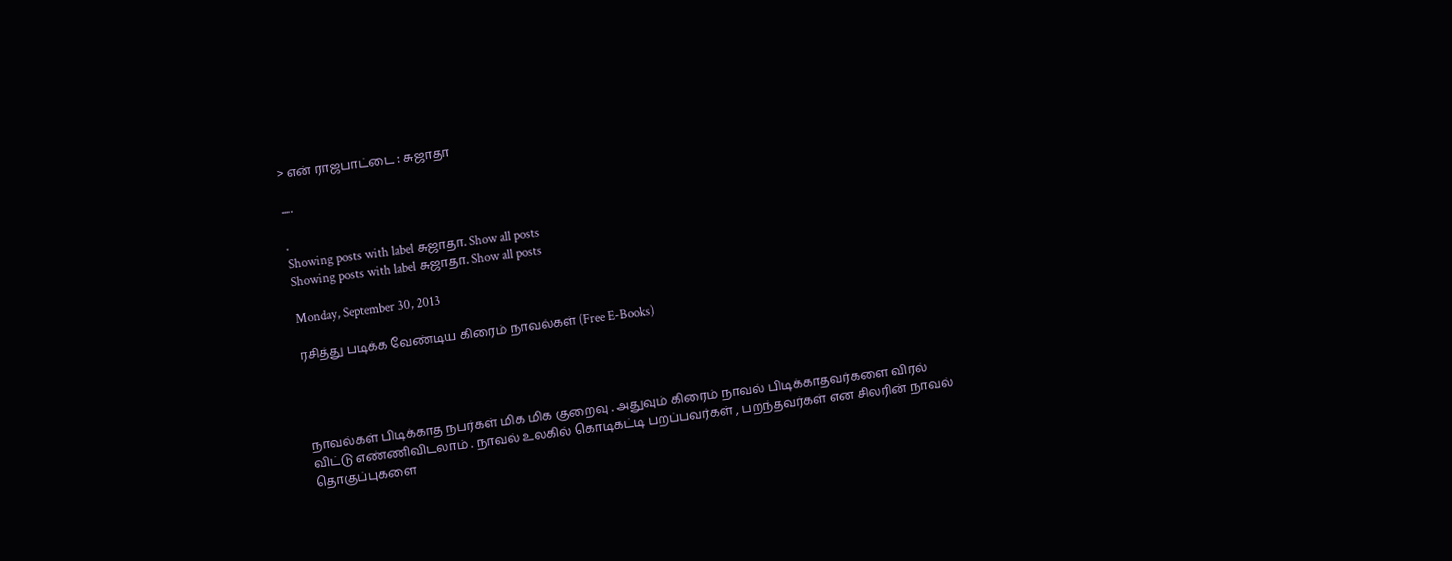> என் ராஜபாட்டை : சுஜாதா

.....

.
Showing posts with label சுஜாதா. Show all posts
Showing posts with label சுஜாதா. Show all posts

Monday, September 30, 2013

ரசித்து படிக்க வேண்டிய கிரைம் நாவல்கள் (Free E-Books)




நாவல்கள் பிடிக்காத நபர்கள் மிக மிக குறைவு . அதுவும் கிரைம் நாவல் பிடிக்காதவர்களை விரல் விட்டு எண்ணிவிடலாம் . நாவல் உலகில் கொடிகட்டி பறப்பவர்கள் , பறந்தவர்கள் என சிலரின் நாவல் தொகுப்புகளை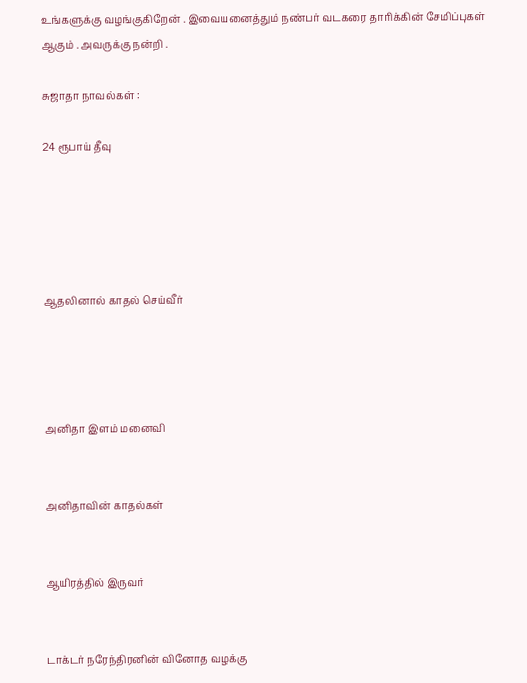உங்களுக்கு வழங்குகிறேன் . இவையனைத்தும் நண்பர் வடகரை தாரிக்கின் சேமிப்புகள் ஆகும் . அவருக்கு நன்றி .

சுஜாதா நாவல்கள் :

24 ரூபாய் தீவு





ஆதலினால் காதல் செய்வீர்




அனிதா இளம் மனைவி


அனிதாவின் காதல்கள்


ஆயிரத்தில் இருவர்


டாக்டர் நரேந்திரனின் வினோத வழக்கு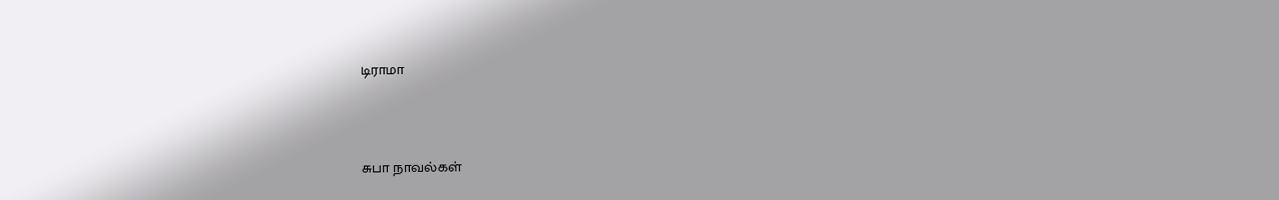டிராமா



சுபா நாவல்கள்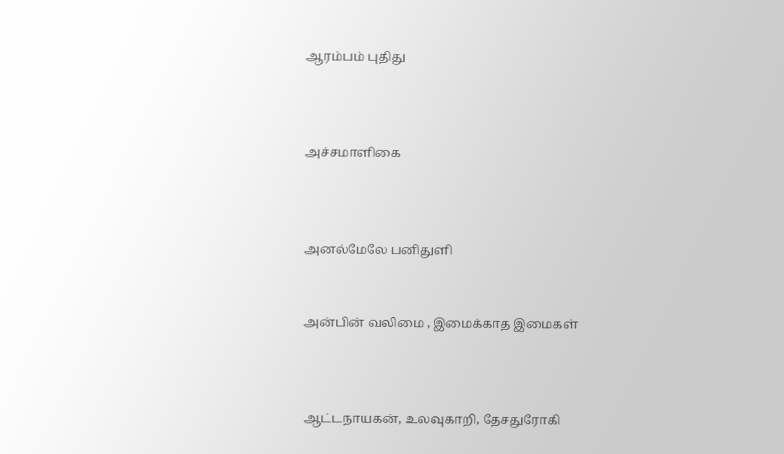ஆரம்பம் புதிது



அச்சமாளிகை



அனல்மேலே பனிதுளி


அன்பின் வலிமை , இமைக்காத இமைகள்



ஆட்டநாயகன், உலவுகாறி, தேசதுரோகி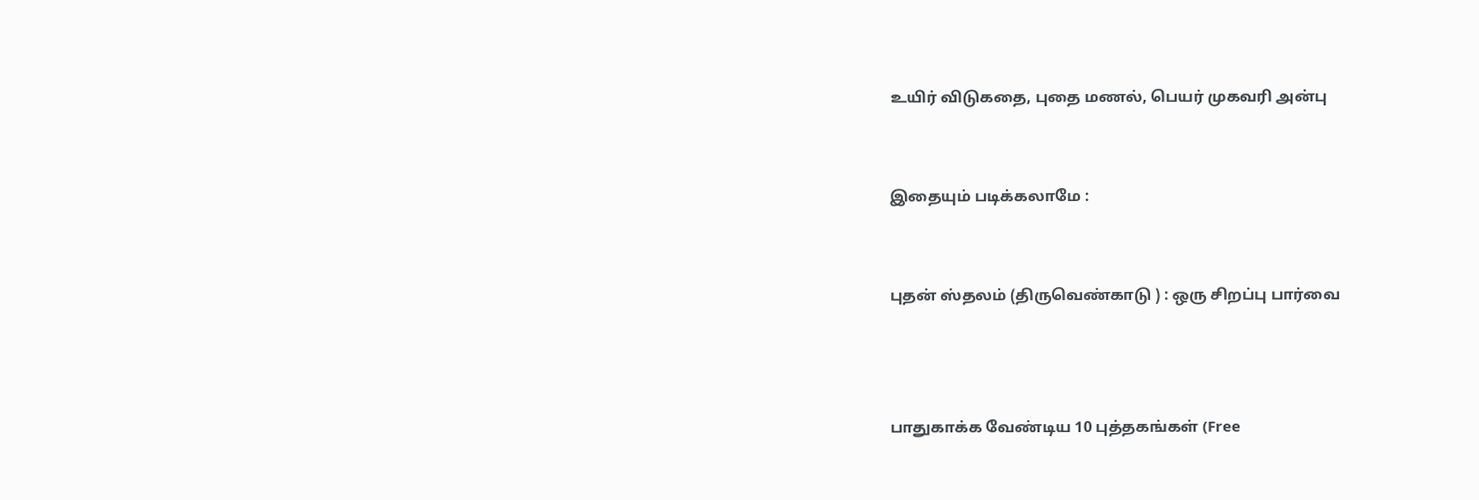உயிர் விடுகதை, புதை மணல், பெயர் முகவரி அன்பு


இதையும் படிக்கலாமே :


புதன் ஸ்தலம் (திருவெண்காடு ) : ஒரு சிறப்பு பார்வை



பாதுகாக்க வேண்டிய 10 புத்தகங்கள் (Free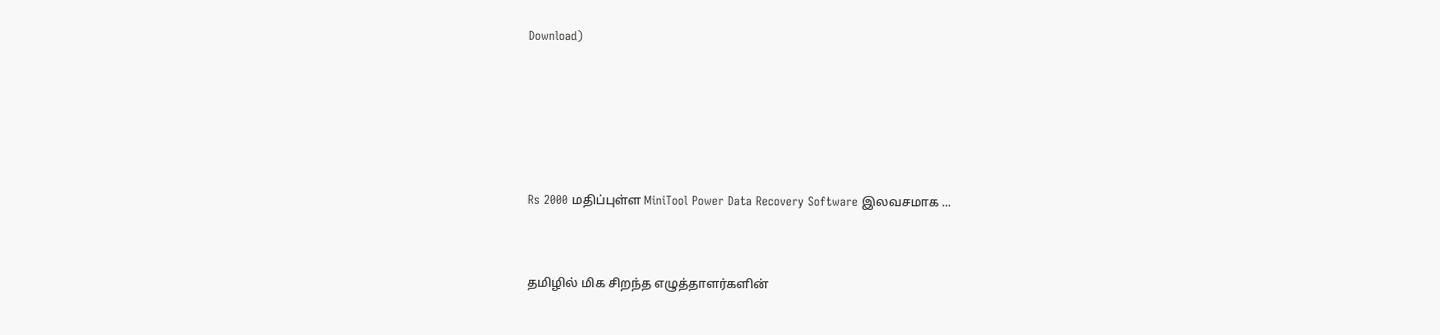Download)







Rs 2000 மதிப்புள்ள MiniTool Power Data Recovery Software இலவசமாக ...



தமிழில் மிக சிறந்த எழுத்தாளர்களின்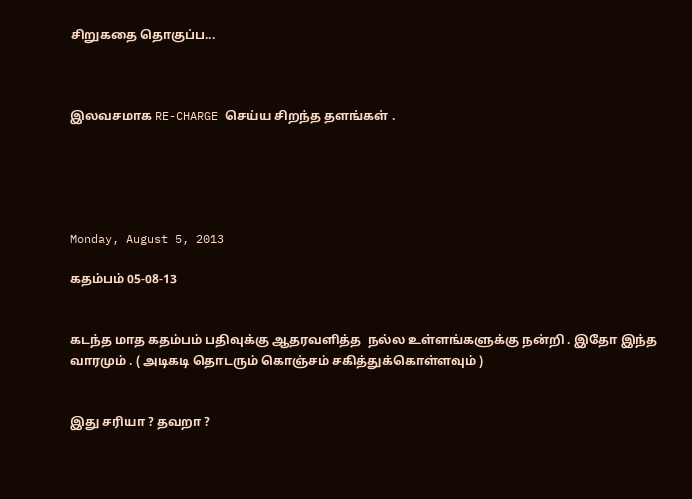சிறுகதை தொகுப்ப...



இலவசமாக RE-CHARGE செய்ய சிறந்த தளங்கள் .





Monday, August 5, 2013

கதம்பம் 05-08-13


கடந்த மாத கதம்பம் பதிவுக்கு ஆதரவளித்த  நல்ல உள்ளங்களுக்கு நன்றி . இதோ இந்த வாரமும் . ( அடிகடி தொடரும் கொஞ்சம் சகித்துக்கொள்ளவும் )


இது சரியா ? தவறா ?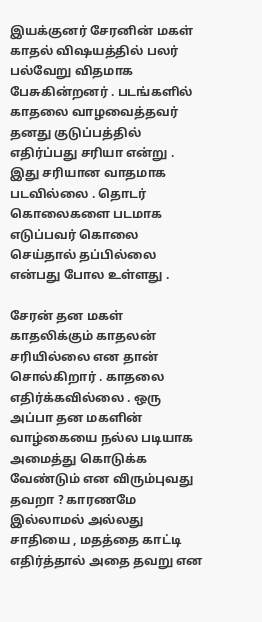இயக்குனர் சேரனின் மகள் காதல் விஷயத்தில் பலர் பல்வேறு விதமாக பேசுகின்றனர் . படங்களில் காதலை வாழவைத்தவர் தனது குடுப்பத்தில் எதிர்ப்பது சரியா என்று . இது சரியான வாதமாக படவில்லை . தொடர் கொலைகளை படமாக எடுப்பவர் கொலை செய்தால் தப்பில்லை என்பது போல உள்ளது .

சேரன் தன மகள் காதலிக்கும் காதலன் சரியில்லை என தான் சொல்கிறார் . காதலை எதிர்க்கவில்லை . ஒரு அப்பா தன மகளின் வாழ்கையை நல்ல படியாக அமைத்து கொடுக்க வேண்டும் என விரும்புவது தவறா ? காரணமே இல்லாமல் அல்லது சாதியை , மதத்தை காட்டி எதிர்த்தால் அதை தவறு என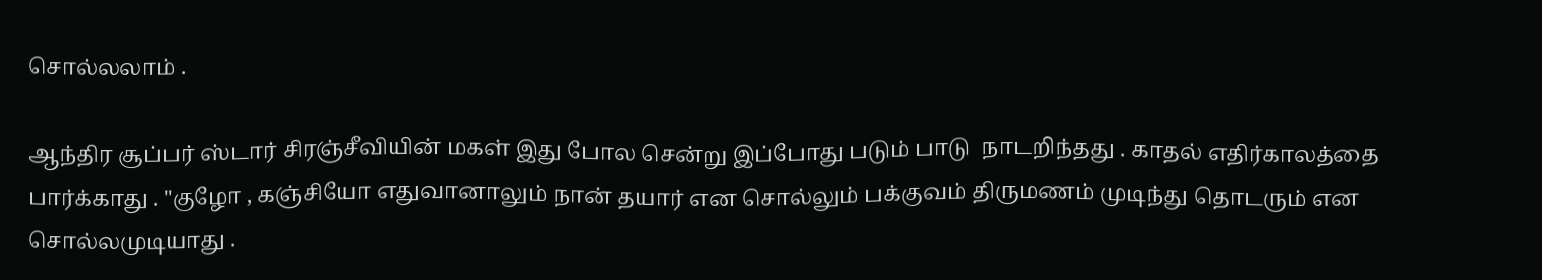சொல்லலாம் .

ஆந்திர சூப்பர் ஸ்டார் சிரஞ்சீவியின் மகள் இது போல சென்று இப்போது படும் பாடு  நாடறிந்தது . காதல் எதிர்காலத்தை பார்க்காது . "குழோ , கஞ்சியோ எதுவானாலும் நான் தயார் என சொல்லும் பக்குவம் திருமணம் முடிந்து தொடரும் என சொல்லமுடியாது .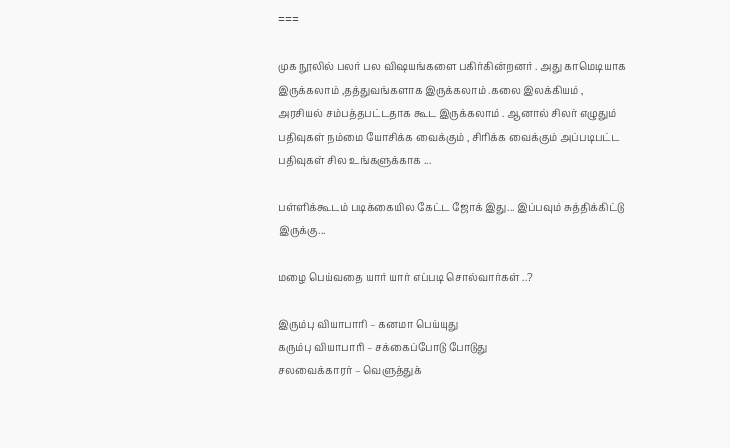===

முக நூலில் பலர் பல விஷயங்களை பகிர்கின்றனர் . அது காமெடியாக இருக்கலாம் ,தத்துவங்களாக இருக்கலாம் .கலை இலக்கியம் , அரசியல் சம்பத்தபட்டதாக கூட இருக்கலாம் . ஆனால் சிலர் எழுதும் பதிவுகள் நம்மை யோசிக்க வைக்கும் , சிரிக்க வைக்கும் அப்படிபட்ட பதிவுகள் சில உங்களுக்காக ...

பள்ளிக்கூடம் படிக்கையில கேட்ட ஜோக் இது... இப்பவும் சுத்திக்கிட்டு இருக்கு...

மழை பெய்வதை யார் யார் எப்படி சொல்வார்கள் ..?

இரும்பு வியாபாரி – கனமா பெய்யுது
கரும்பு வியாபாரி – சக்கைப்போடு போடுது
சலவைக்காரர் – வெளுத்துக்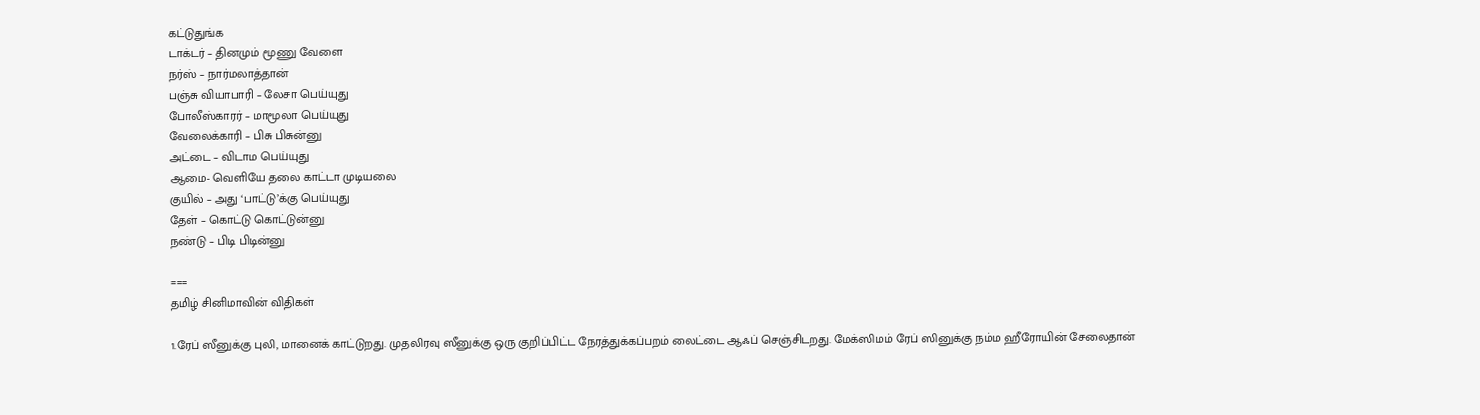கட்டுதுங்க
டாக்டர் – தினமும் மூணு வேளை
நர்ஸ் – நார்மலாத்தான்
பஞ்சு வியாபாரி – லேசா பெய்யுது
போலீஸ்காரர் – மாமூலா பெய்யுது
வேலைக்காரி – பிசு பிசுன்னு
அட்டை – விடாம பெய்யுது
ஆமை- வெளியே தலை காட்டா முடியலை
குயில் – அது ‘பாட்டு’க்கு பெய்யுது
தேள் – கொட்டு கொட்டுன்னு
நண்டு – பிடி பிடின்னு

===
தமிழ் சினிமாவின் விதிகள்

1.ரேப் ஸீனுக்கு புலி, மானைக் காட்டுறது. முதலிரவு ஸீனுக்கு ஒரு குறிப்பிட்ட நேரத்துக்கப்பறம் லைட்டை ஆஃப் செஞ்சிடறது. மேக்ஸிமம் ரேப் ஸினுக்கு நம்ம ஹீரோயின் சேலைதான்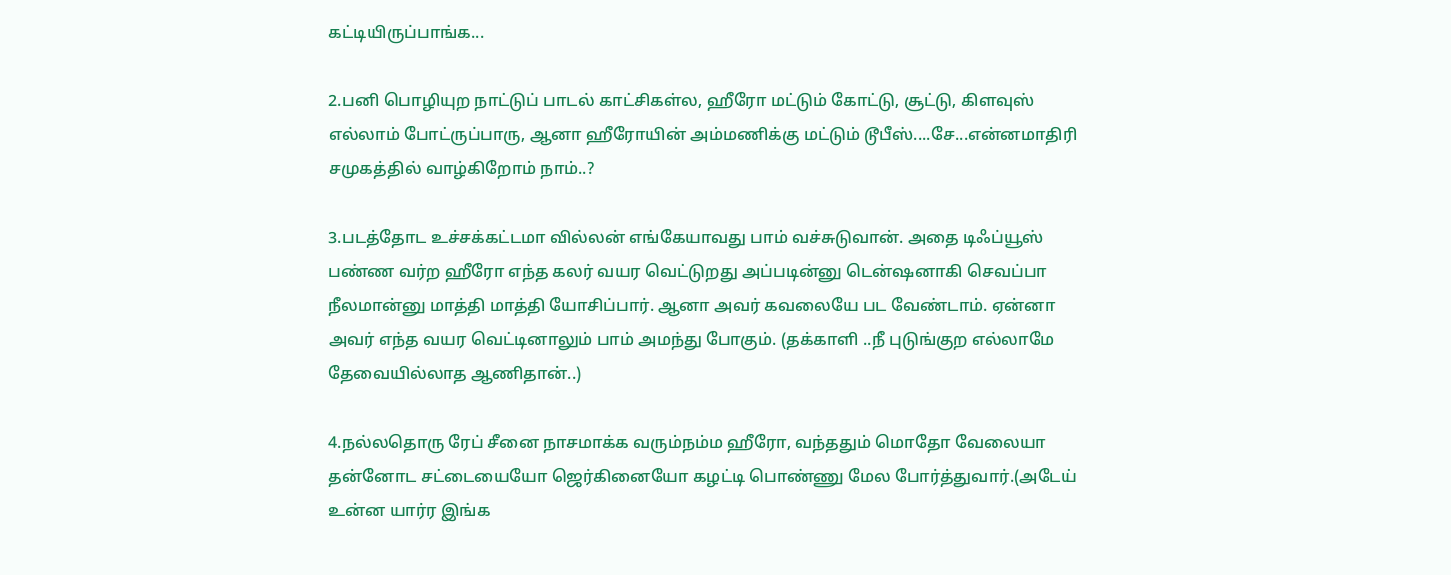கட்டியிருப்பாங்க...

2.பனி பொழியுற நாட்டுப் பாடல் காட்சிகள்ல, ஹீரோ மட்டும் கோட்டு, சூட்டு, கிளவுஸ் எல்லாம் போட்ருப்பாரு, ஆனா ஹீரோயின் அம்மணிக்கு மட்டும் டூபீஸ்....சே...என்னமாதிரி சமுகத்தில் வாழ்கிறோம் நாம்..?

3.படத்தோட உச்சக்கட்டமா வில்லன் எங்கேயாவது பாம் வச்சுடுவான். அதை டிஃப்யூஸ் பண்ண வர்ற ஹீரோ எந்த கலர் வயர வெட்டுறது அப்படின்னு டென்ஷனாகி செவப்பா நீலமான்னு மாத்தி மாத்தி யோசிப்பார். ஆனா அவர் கவலையே பட வேண்டாம். ஏன்னா அவர் எந்த வயர வெட்டினாலும் பாம் அமந்து போகும். (தக்காளி ..நீ புடுங்குற எல்லாமே தேவையில்லாத ஆணிதான்..)

4.நல்லதொரு ரேப் சீனை நாசமாக்க வரும்நம்ம ஹீரோ, வந்ததும் மொதோ வேலையா தன்னோட சட்டையையோ ஜெர்கினையோ கழட்டி பொண்ணு மேல போர்த்துவார்.(அடேய் உன்ன யார்ர இங்க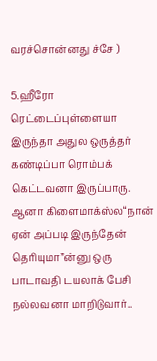வரச்சொன்னது ச்சே )

5.ஹீரோ ரெட்டைப்புள்ளையா இருந்தா அதுல ஒருத்தர் கண்டிப்பா ரொம்பக் கெட்டவனா இருப்பாரு. ஆனா கிளைமாக்ஸ்ல“நான் ஏன் அப்படி இருந்தேன் தெரியுமா”ன்னு ஒரு பாடாவதி டயலாக் பேசி நல்லவனா மாறிடுவார்..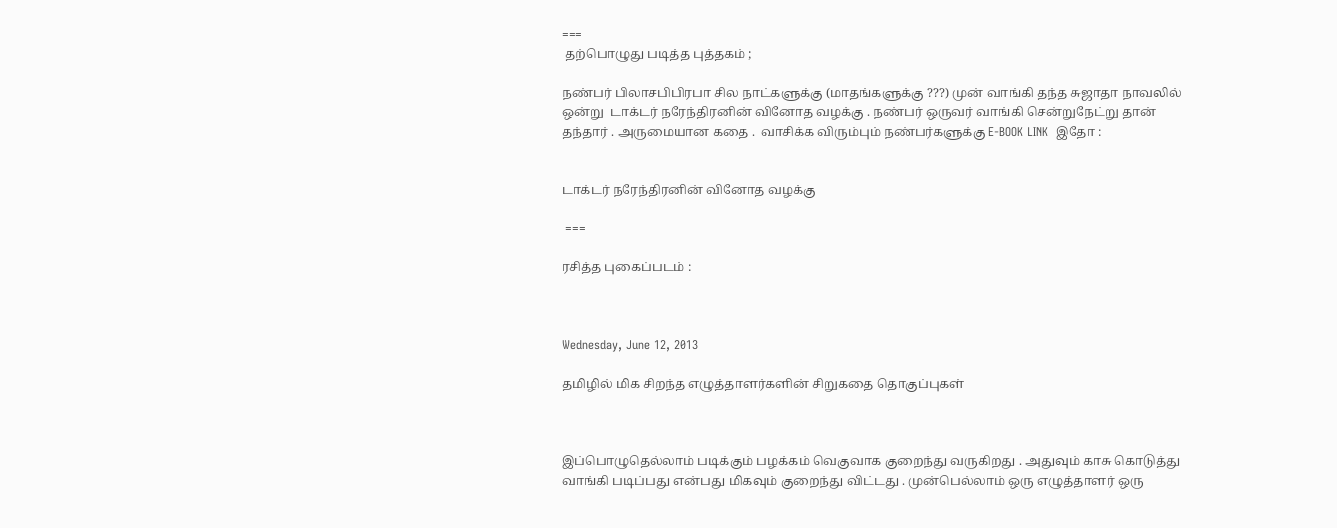===
 தற்பொழுது படித்த புத்தகம் ;

நண்பர் பிலாசபிபிரபா சில நாட்களுக்கு (மாதங்களுக்கு ???) முன் வாங்கி தந்த சுஜாதா நாவலில் ஒன்று  டாக்டர் நரேந்திரனின் வினோத வழக்கு . நண்பர் ஒருவர் வாங்கி சென்றுநேட்று தான் தந்தார் . அருமையான கதை .  வாசிக்க விரும்பும் நண்பர்களுக்கு E-BOOK LINK  இதோ :


டாக்டர் நரேந்திரனின் வினோத வழக்கு

 ===

ரசித்த புகைப்படம் :



Wednesday, June 12, 2013

தமிழில் மிக சிறந்த எழுத்தாளர்களின் சிறுகதை தொகுப்புகள்



இப்பொழுதெல்லாம் படிக்கும் பழக்கம் வெகுவாக குறைந்து வருகிறது . அதுவும் காசு கொடுத்து வாங்கி படிப்பது என்பது மிகவும் குறைந்து விட்டது . முன்பெல்லாம் ஒரு எழுத்தாளர் ஒரு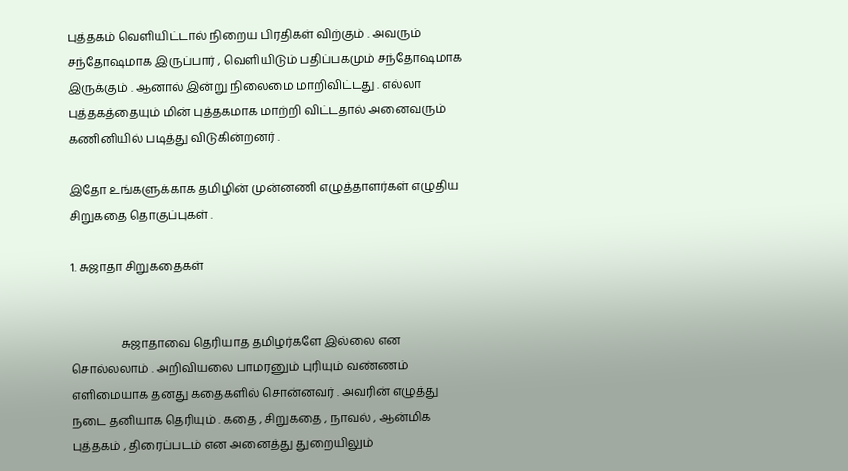புத்தகம் வெளியிட்டால் நிறைய பிரதிகள் விற்கும் . அவரும் சந்தோஷமாக இருப்பார் , வெளியிடும் பதிப்பகமும் சந்தோஷமாக இருக்கும் . ஆனால் இன்று நிலைமை மாறிவிட்டது . எல்லா புத்தகத்தையும் மின் புத்தகமாக மாற்றி விட்டதால் அனைவரும் கணினியில் படித்து விடுகின்றனர் .

இதோ உங்களுக்காக தமிழின் முன்னணி எழுத்தாளர்கள் எழுதிய சிறுகதை தொகுப்புகள் .

1. சுஜாதா சிறுகதைகள்


                 சுஜாதாவை தெரியாத தமிழர்களே இல்லை என சொல்லலாம் . அறிவியலை பாமரனும் புரியும் வண்ணம் எளிமையாக தனது கதைகளில் சொன்னவர் . அவரின் எழுத்து நடை தனியாக தெரியும் . கதை , சிறுகதை , நாவல் , ஆன்மிக புத்தகம் , திரைப்படம் என அனைத்து துறையிலும்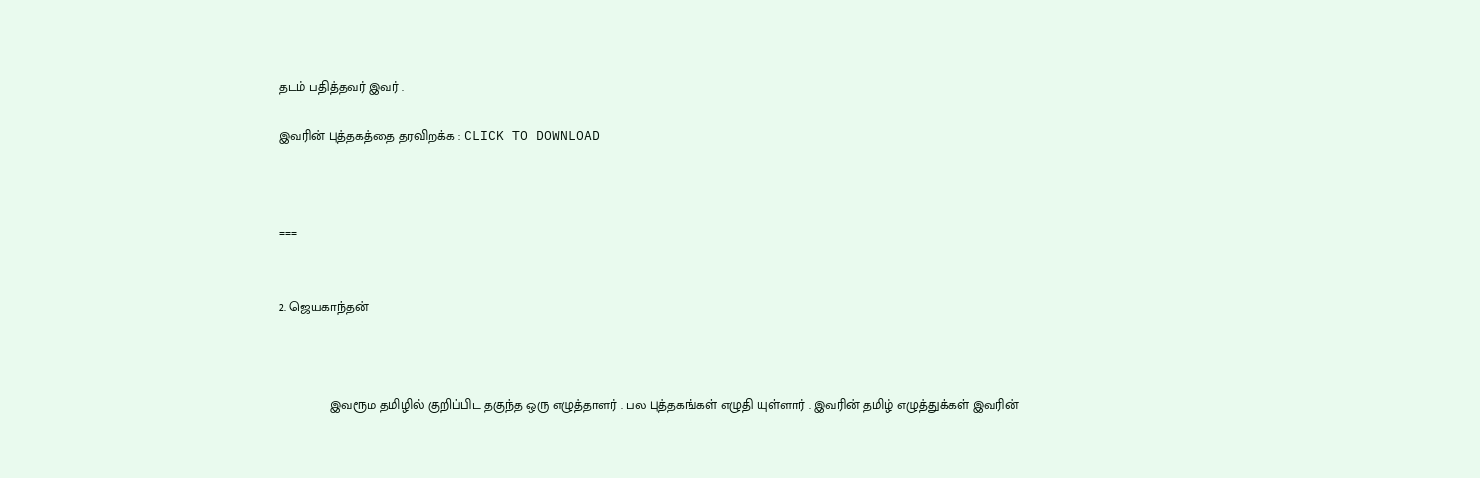தடம் பதித்தவர் இவர் .

இவரின் புத்தகத்தை தரவிறக்க : CLICK TO DOWNLOAD



===


2. ஜெயகாந்தன்



              இவரூம தமிழில் குறிப்பிட தகுந்த ஒரு எழுத்தாளர் . பல புத்தகங்கள் எழுதி யுள்ளார் . இவரின் தமிழ் எழுத்துக்கள் இவரின்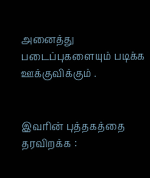அனைத்து படைப்புகளையும் படிக்க ஊக்குவிக்கும் .


இவரின் புத்தகத்தை தரவிறக்க :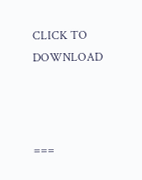CLICK TO DOWNLOAD



===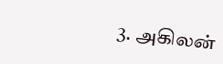3. அகிலன்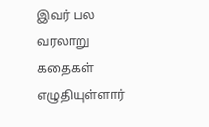இவர் பல வரலாறு கதைகள் எழுதியுள்ளார்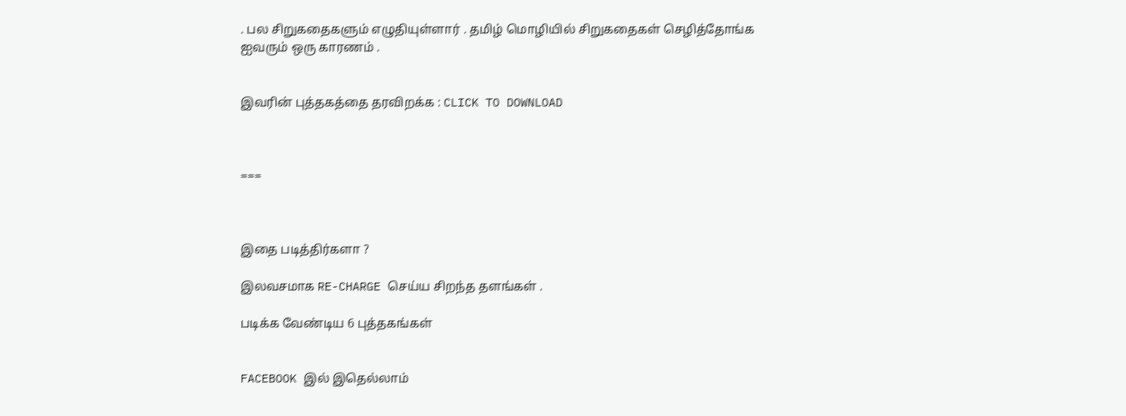. பல சிறுகதைகளும் எழுதியுள்ளார் . தமிழ் மொழியில் சிறுகதைகள் செழித்தோங்க ஐவரும் ஒரு காரணம் .


இவரின் புத்தகத்தை தரவிறக்க : CLICK TO DOWNLOAD



===



இதை படித்திர்களா ?

இலவசமாக RE-CHARGE செய்ய சிறந்த தளங்கள் .

படிக்க வேண்டிய 6 புத்தகங்கள்


FACEBOOK இல் இதெல்லாம்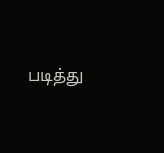படித்து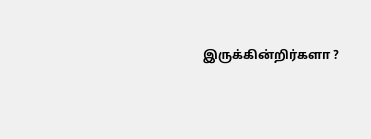இருக்கின்றிர்களா ?